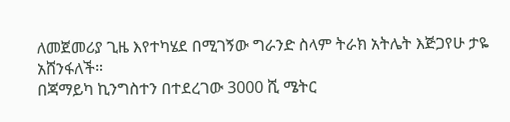ለመጀመሪያ ጊዜ እየተካሄደ በሚገኝው ግራንድ ስላም ትራክ አትሌት እጅጋየሁ ታዬ አሸንፋለች።
በጃማይካ ኪንግስተን በተደረገው 3000 ሺ ሜትር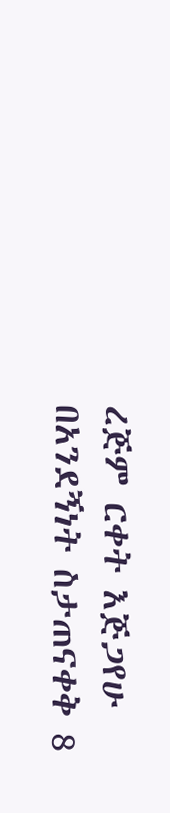ረጅም ርቀት እጅጋየሁ በአንደኝነት ስታጠናቀቅ 8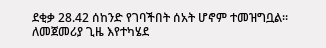ደቂቃ 28.42 ሰከንድ የገባችበት ሰአት ሆኖም ተመዝግቧል።
ለመጀመሪያ ጊዜ እየተካሄደ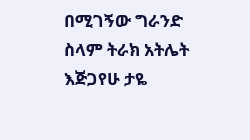በሚገኝው ግራንድ ስላም ትራክ አትሌት እጅጋየሁ ታዬ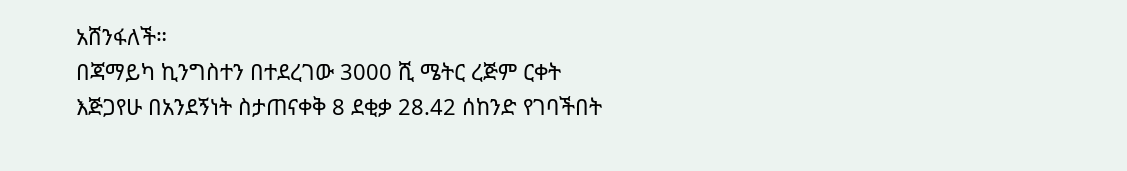አሸንፋለች።
በጃማይካ ኪንግስተን በተደረገው 3000 ሺ ሜትር ረጅም ርቀት እጅጋየሁ በአንደኝነት ስታጠናቀቅ 8 ደቂቃ 28.42 ሰከንድ የገባችበት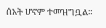ሰአት ሆኖም ተመዝግቧል።